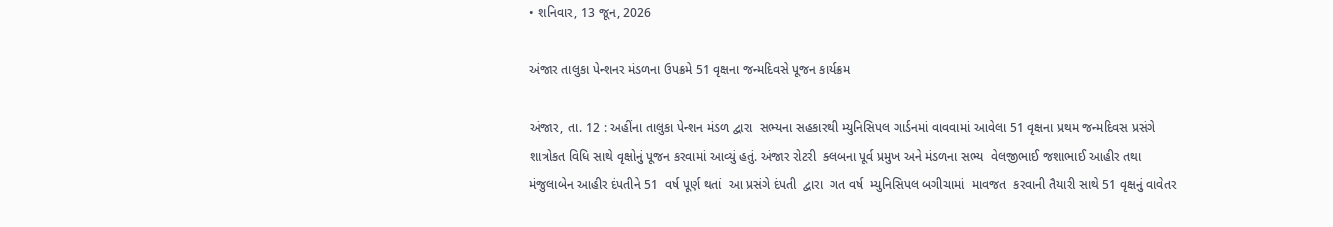• શનિવાર, 13 જૂન, 2026

અંજાર તાલુકા પેન્શનર મંડળના ઉપક્રમે 51 વૃક્ષના જન્મદિવસે પૂજન કાર્યક્રમ

અંજાર, તા. 12 : અહીંના તાલુકા પેન્શન મંડળ દ્વારા  સભ્યના સહકારથી મ્યુનિસિપલ ગાર્ડનમાં વાવવામાં આવેલા 51 વૃક્ષના પ્રથમ જન્મદિવસ પ્રસંગે શાત્રોકત વિધિ સાથે વૃક્ષોનું પૂજન કરવામાં આવ્યું હતું. અંજાર રોટરી  ક્લબના પૂર્વ પ્રમુખ અને મંડળના સભ્ય  વેલજીભાઈ જશાભાઈ આહીર તથા મંજુલાબેન આહીર દંપતીને 51  વર્ષ પૂર્ણ થતાં  આ પ્રસંગે દંપતી  દ્વારા  ગત વર્ષ  મ્યુનિસિપલ બગીચામાં  માવજત  કરવાની તૈયારી સાથે 51 વૃક્ષનું વાવેતર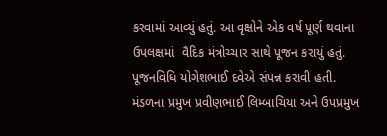કરવામાં આવ્યું હતું. આ વૃક્ષોને એક વર્ષ પૂર્ણ થવાના ઉપલક્ષમાં  વૈદિક મંત્રોચ્ચાર સાથે પૂજન કરાયું હતું. પૂજનવિધિ યોગેશભાઈ દવેએ સંપન્ન કરાવી હતી.  મંડળના પ્રમુખ પ્રવીણભાઈ લિમ્બાચિયા અને ઉપપ્રમુખ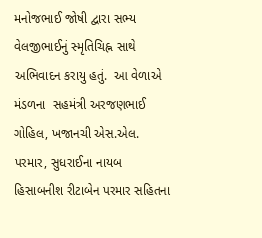મનોજભાઈ જોષી દ્વારા સભ્ય વેલજીભાઈનું સ્મૃતિચિહ્ન સાથે અભિવાદન કરાયુ હતું.  આ વેળાએ મંડળના  સહમંત્રી અરજણભાઈ ગોહિલ, ખજાનચી એસ.એલ. પરમાર, સુધરાઈના નાયબ હિસાબનીશ રીટાબેન પરમાર સહિતના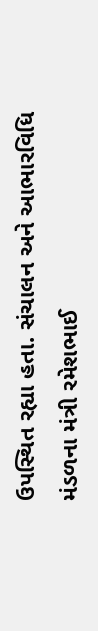ઉપસ્થિત રહ્યા હતા. સંચાલન અને આભારવિધિ મંડળના મંત્રી રમેશભાઈ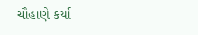ચૌહાણે કર્યા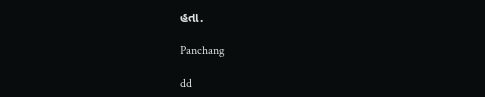હતા.

Panchang

dd